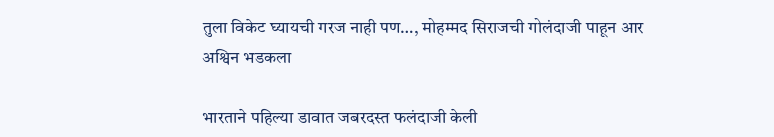तुला विकेट घ्यायची गरज नाही पण…, मोहम्मद सिराजची गोलंदाजी पाहून आर अश्विन भडकला

भारताने पहिल्या डावात जबरदस्त फलंदाजी केली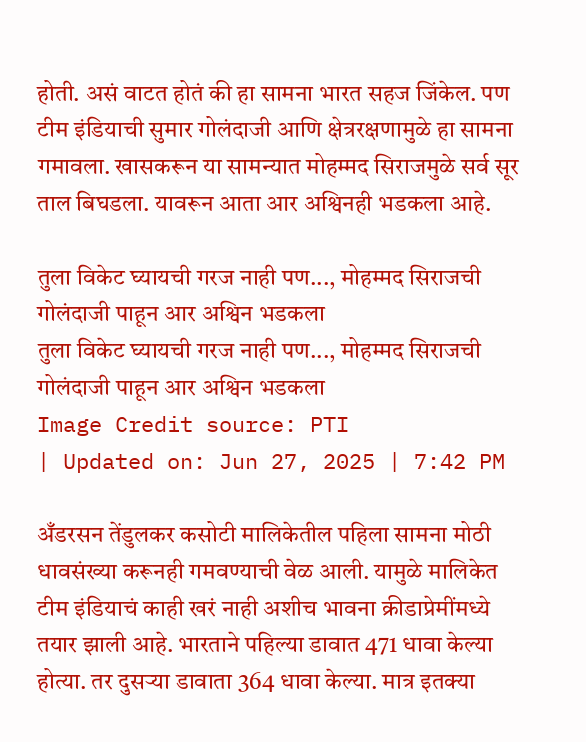होती. असं वाटत होतं की हा सामना भारत सहज जिंकेल. पण टीम इंडियाची सुमार गोलंदाजी आणि क्षेत्ररक्षणामुळे हा सामना गमावला. खासकरून या सामन्यात मोहम्मद सिराजमुळे सर्व सूर ताल बिघडला. यावरून आता आर अश्विनही भडकला आहे.

तुला विकेट घ्यायची गरज नाही पण..., मोहम्मद सिराजची गोलंदाजी पाहून आर अश्विन भडकला
तुला विकेट घ्यायची गरज नाही पण..., मोहम्मद सिराजची गोलंदाजी पाहून आर अश्विन भडकला
Image Credit source: PTI
| Updated on: Jun 27, 2025 | 7:42 PM

अँडरसन तेंडुलकर कसोटी मालिकेतील पहिला सामना मोठी धावसंख्या करूनही गमवण्याची वेळ आली. यामुळे मालिकेत टीम इंडियाचं काही खरं नाही अशीच भावना क्रीडाप्रेमींमध्ये तयार झाली आहे. भारताने पहिल्या डावात 471 धावा केल्या होत्या. तर दुसऱ्या डावाता 364 धावा केल्या. मात्र इतक्या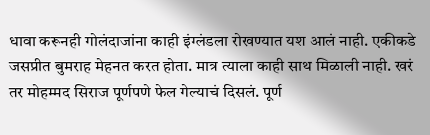धावा करूनही गोलंदाजांना काही इंग्लंडला रोखण्यात यश आलं नाही. एकीकडे जसप्रीत बुमराह मेहनत करत होता. मात्र त्याला काही साथ मिळाली नाही. खरं तर मोहम्मद सिराज पूर्णपणे फेल गेल्याचं दिसलं. पूर्ण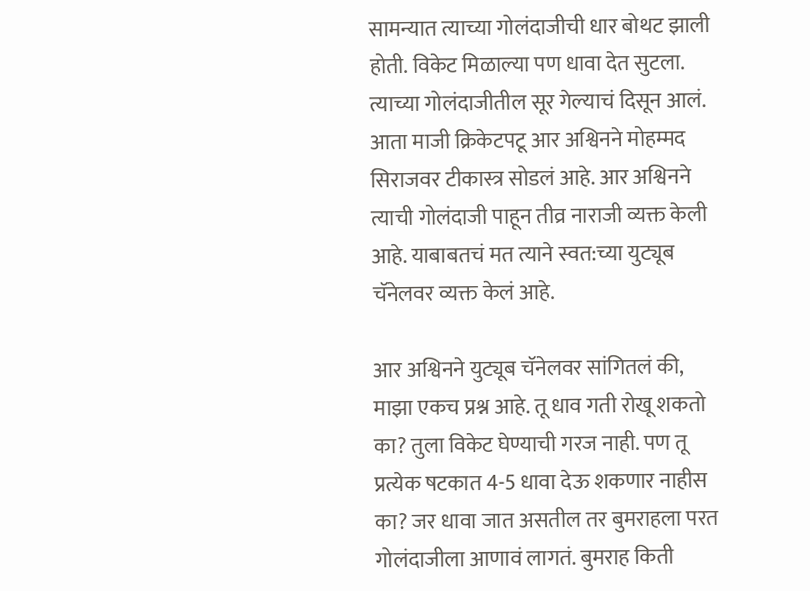सामन्यात त्याच्या गोलंदाजीची धार बोथट झाली होती. विकेट मिळाल्या पण धावा देत सुटला. त्याच्या गोलंदाजीतील सूर गेल्याचं दिसून आलं. आता माजी क्रिकेटपटू आर अश्विनने मोहम्मद सिराजवर टीकास्त्र सोडलं आहे. आर अश्विनने त्याची गोलंदाजी पाहून तीव्र नाराजी व्यक्त केली आहे. याबाबतचं मत त्याने स्वत:च्या युट्यूब चॅनेलवर व्यक्त केलं आहे.

आर अश्विनने युट्यूब चॅनेलवर सांगितलं की, माझा एकच प्रश्न आहे. तू धाव गती रोखू शकतो का? तुला विकेट घेण्याची गरज नाही. पण तू प्रत्येक षटकात 4-5 धावा देऊ शकणार नाहीस का? जर धावा जात असतील तर बुमराहला परत गोलंदाजीला आणावं लागतं. बुमराह किती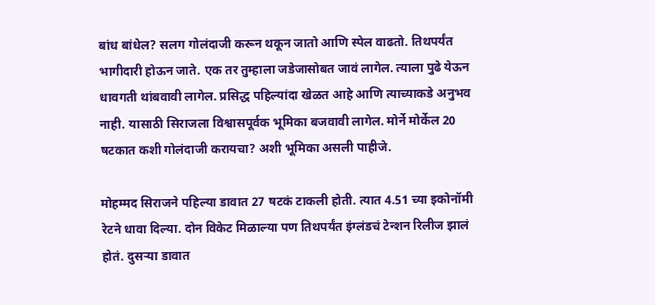बांध बांधेल? सलग गोलंदाजी करून थकून जातो आणि स्पेल वाढतो. तिथपर्यंत भागीदारी होऊन जाते. एक तर तुम्हाला जडेजासोबत जावं लागेल. त्याला पुढे येऊन धावगती थांबवावी लागेल. प्रसिद्ध पहिल्यांदा खेळत आहे आणि त्याच्याकडे अनुभव नाही. यासाठी सिराजला विश्वासपूर्वक भूमिका बजवावी लागेल. मोर्ने मोर्केल 20 षटकात कशी गोलंदाजी करायचा? अशी भूमिका असली पाहीजे.

मोहम्मद सिराजने पहिल्या डावात 27 षटकं टाकली होती. त्यात 4.51 च्या इकोनॉमी रेटने धावा दिल्या. दोन विकेट मिळाल्या पण तिथपर्यंत इंग्लंडचं टेन्शन रिलीज झालं होतं. दुसऱ्या डावात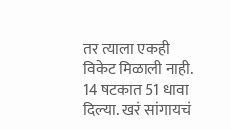तर त्याला एकही विकेट मिळाली नाही. 14 षटकात 51 धावा दिल्या. खरं सांगायचं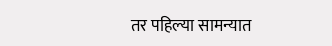तर पहिल्या सामन्यात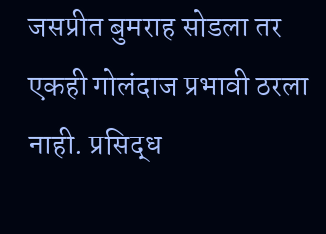जसप्रीत बुमराह सोडला तर एकही गोलंदाज प्रभावी ठरला नाही. प्रसिद्ध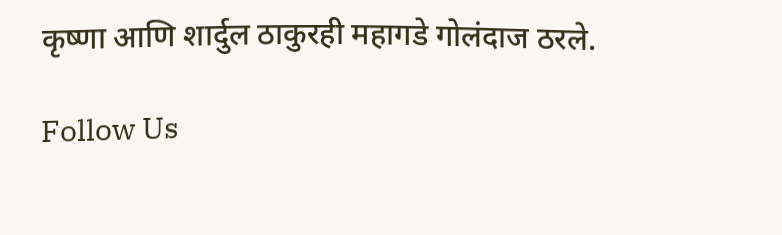कृष्णा आणि शार्दुल ठाकुरही महागडे गोलंदाज ठरले.

Follow Us